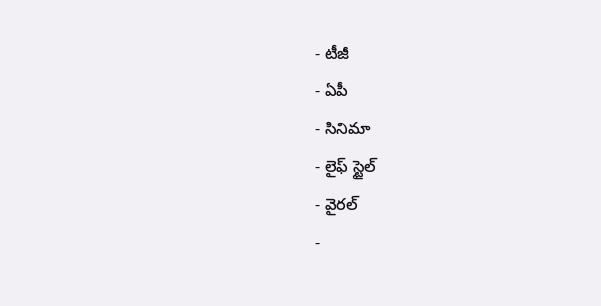- టీజీ
- ఏపీ
- సినిమా
- లైఫ్ స్టైల్
- వైరల్
-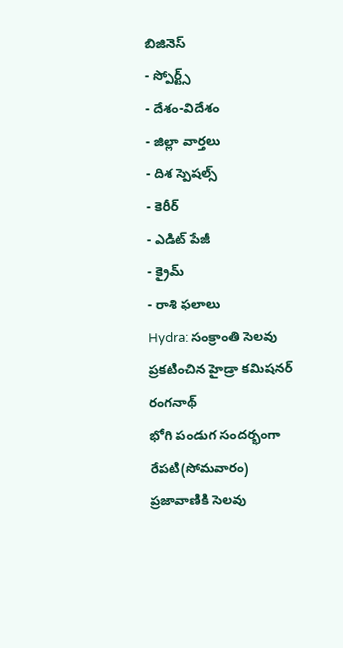బిజినెస్
- స్పోర్ట్స్
- దేశం-విదేశం
- జిల్లా వార్తలు
- దిశ స్పెషల్స్
- కెరీర్
- ఎడిట్ పేజీ
- క్రైమ్
- రాశి ఫలాలు
Hydra: సంక్రాంతి సెలవు ప్రకటించిన హైడ్రా కమిషనర్ రంగనాథ్
భోగి పండుగ సందర్భంగా రేపటి(సోమవారం) ప్రజావాణికి సెలవు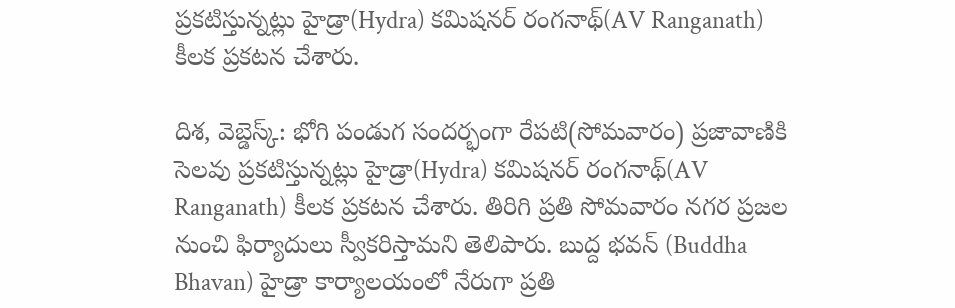ప్రకటిస్తున్నట్లు హైడ్రా(Hydra) కమిషనర్ రంగనాథ్(AV Ranganath) కీలక ప్రకటన చేశారు.

దిశ, వెబ్డెస్క్: భోగి పండుగ సందర్భంగా రేపటి(సోమవారం) ప్రజావాణికి సెలవు ప్రకటిస్తున్నట్లు హైడ్రా(Hydra) కమిషనర్ రంగనాథ్(AV Ranganath) కీలక ప్రకటన చేశారు. తిరిగి ప్రతి సోమవారం నగర ప్రజల నుంచి ఫిర్యాదులు స్వీకరిస్తామని తెలిపారు. బుద్ద భవన్ (Buddha Bhavan) హైడ్రా కార్యాలయంలో నేరుగా ప్రతి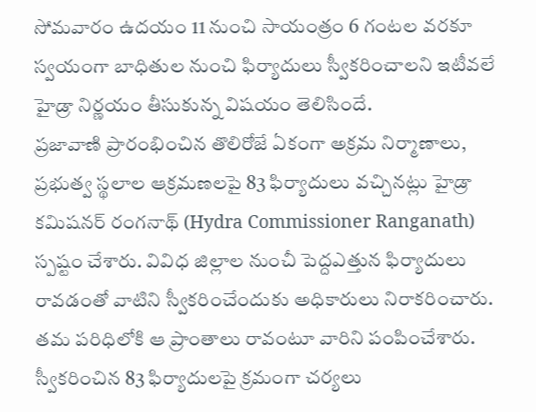సోమవారం ఉదయం 11 నుంచి సాయంత్రం 6 గంటల వరకూ స్వయంగా బాధితుల నుంచి ఫిర్యాదులు స్వీకరించాలని ఇటీవలే హైడ్రా నిర్ణయం తీసుకున్న విషయం తెలిసిందే.
ప్రజావాణి ప్రారంభించిన తొలిరోజే ఏకంగా అక్రమ నిర్మాణాలు, ప్రభుత్వ స్థలాల ఆక్రమణలపై 83 ఫిర్యాదులు వచ్చినట్లు హైడ్రా కమిషనర్ రంగనాథ్ (Hydra Commissioner Ranganath) స్పష్టం చేశారు. వివిధ జిల్లాల నుంచీ పెద్దఎత్తున ఫిర్యాదులు రావడంతో వాటిని స్వీకరించేందుకు అధికారులు నిరాకరించారు. తమ పరిధిలోకి ఆ ప్రాంతాలు రావంటూ వారిని పంపించేశారు. స్వీకరించిన 83 ఫిర్యాదులపై క్రమంగా చర్యలు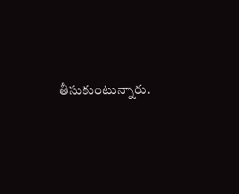తీసుకుంటున్నారు.